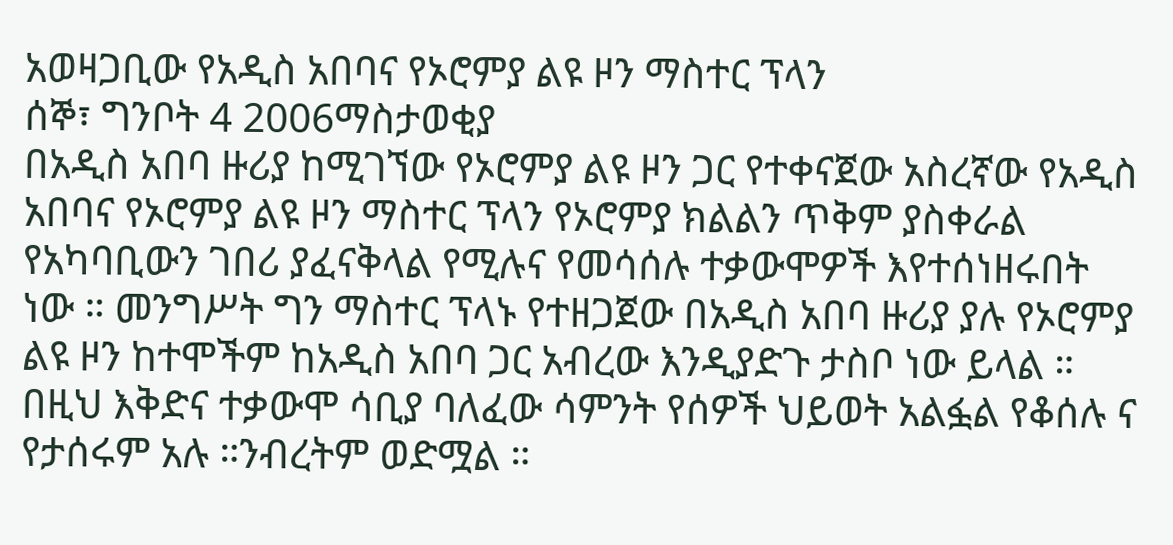አወዛጋቢው የአዲስ አበባና የኦሮምያ ልዩ ዞን ማስተር ፕላን
ሰኞ፣ ግንቦት 4 2006ማስታወቂያ
በአዲስ አበባ ዙሪያ ከሚገኘው የኦሮምያ ልዩ ዞን ጋር የተቀናጀው አስረኛው የአዲስ አበባና የኦሮምያ ልዩ ዞን ማስተር ፕላን የኦሮምያ ክልልን ጥቅም ያስቀራል የአካባቢውን ገበሪ ያፈናቅላል የሚሉና የመሳሰሉ ተቃውሞዎች እየተሰነዘሩበት ነው ። መንግሥት ግን ማስተር ፕላኑ የተዘጋጀው በአዲስ አበባ ዙሪያ ያሉ የኦሮምያ ልዩ ዞን ከተሞችም ከአዲስ አበባ ጋር አብረው እንዲያድጉ ታስቦ ነው ይላል ። በዚህ እቅድና ተቃውሞ ሳቢያ ባለፈው ሳምንት የሰዎች ህይወት አልፏል የቆሰሉ ና የታሰሩም አሉ ።ንብረትም ወድሟል ።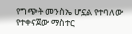የግጭት መንስኤ ሆኗል የተባለው የተቀናጀው ማስተር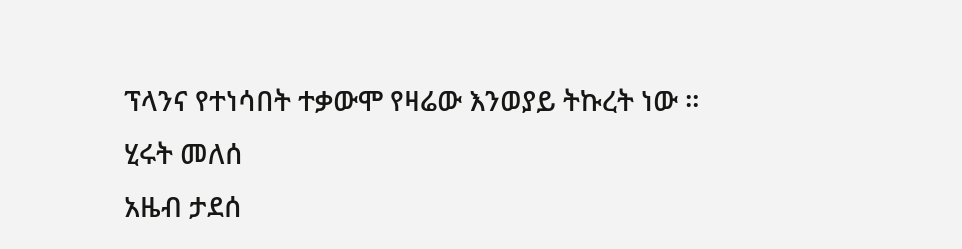ፕላንና የተነሳበት ተቃውሞ የዛሬው እንወያይ ትኩረት ነው ።
ሂሩት መለሰ
አዜብ ታደሰ